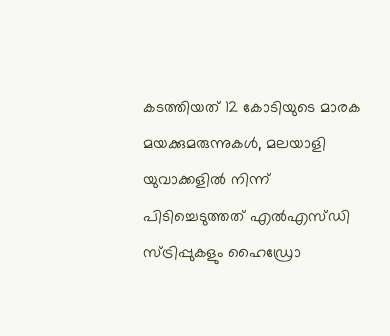കടത്തിയത് 12 കോടിയുടെ മാരക മയക്കുമരുന്നുകൾ, മലയാളി യുവാക്കളിൽ നിന്ന് പിടിച്ചെടുത്തത് എൽഎസ്ഡി സ്ട്രിപ്പുകളും ഹൈഡ്രോ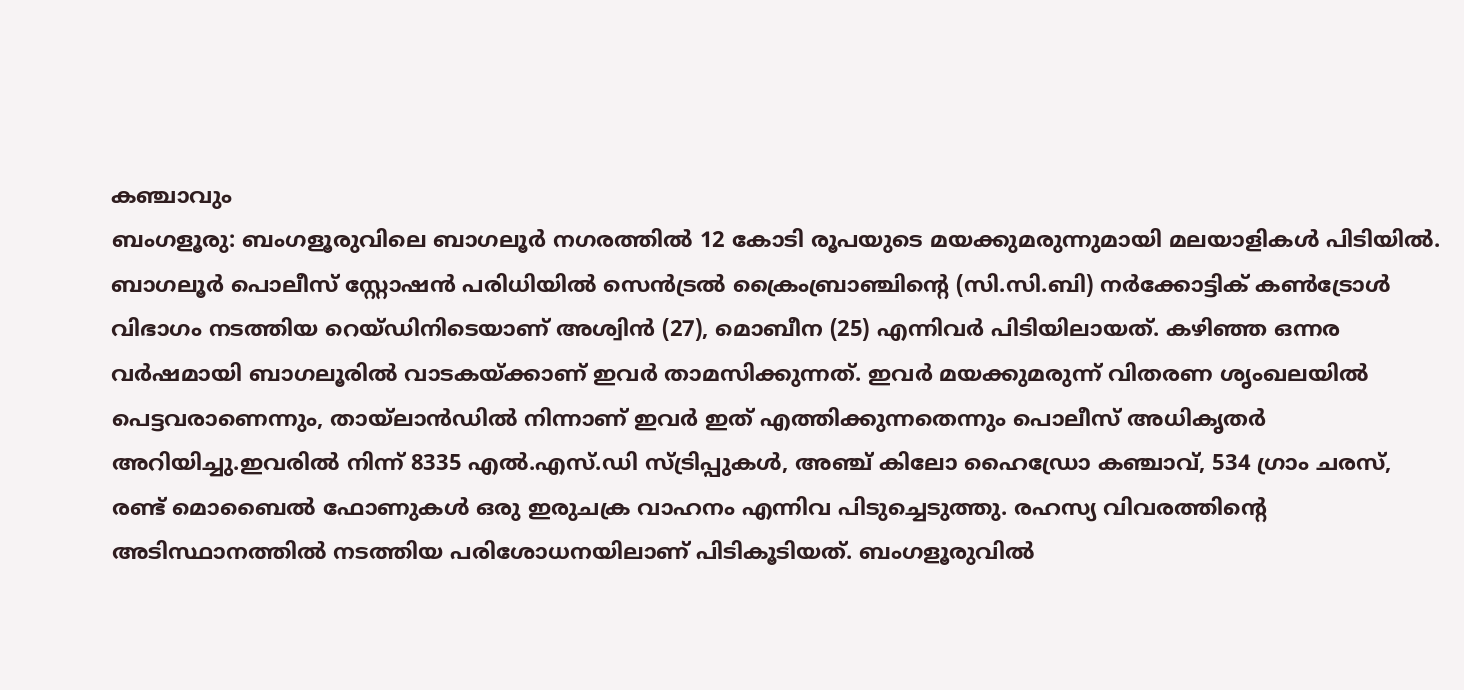കഞ്ചാവും
ബംഗളൂരു: ബംഗളൂരുവിലെ ബാഗലൂർ നഗരത്തിൽ 12 കോടി രൂപയുടെ മയക്കുമരുന്നുമായി മലയാളികൾ പിടിയിൽ. ബാഗലൂർ പൊലീസ് സ്റ്റോഷൻ പരിധിയിൽ സെൻട്രൽ ക്രൈംബ്രാഞ്ചിന്റെ (സി.സി.ബി) നർക്കോട്ടിക് കൺട്രോൾ വിഭാഗം നടത്തിയ റെയ്ഡിനിടെയാണ് അശ്വിൻ (27), മൊബീന (25) എന്നിവർ പിടിയിലായത്. കഴിഞ്ഞ ഒന്നര വർഷമായി ബാഗലൂരിൽ വാടകയ്ക്കാണ് ഇവർ താമസിക്കുന്നത്. ഇവർ മയക്കുമരുന്ന് വിതരണ ശൃംഖലയിൽ പെട്ടവരാണെന്നും, തായ്ലാൻഡിൽ നിന്നാണ് ഇവർ ഇത് എത്തിക്കുന്നതെന്നും പൊലീസ് അധികൃതർ അറിയിച്ചു.ഇവരിൽ നിന്ന് 8335 എൽ.എസ്.ഡി സ്ട്രിപ്പുകൾ, അഞ്ച് കിലോ ഹൈഡ്രോ കഞ്ചാവ്, 534 ഗ്രാം ചരസ്, രണ്ട് മൊബൈൽ ഫോണുകൾ ഒരു ഇരുചക്ര വാഹനം എന്നിവ പിടുച്ചെടുത്തു. രഹസ്യ വിവരത്തിന്റെ അടിസ്ഥാനത്തിൽ നടത്തിയ പരിശോധനയിലാണ് പിടികൂടിയത്. ബംഗളൂരുവിൽ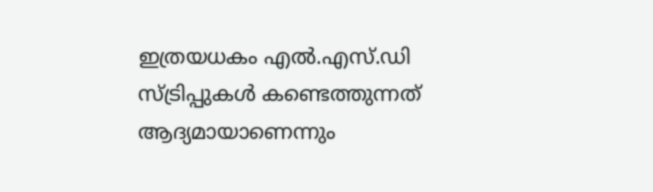ഇത്രയധകം എൽ.എസ്.ഡി സ്ട്രിപ്പുകൾ കണ്ടെത്തുന്നത് ആദ്യമായാണെന്നും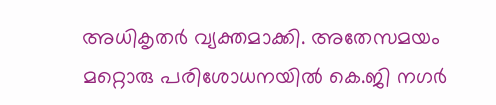അധികൃതർ വ്യക്തമാക്കി. അതേസമയം മറ്റൊരു പരിശോധനയിൽ കെ.ജി നഗർ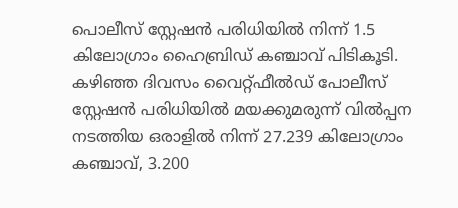പൊലീസ് സ്റ്റേഷൻ പരിധിയിൽ നിന്ന് 1.5 കിലോഗ്രാം ഹൈബ്രിഡ് കഞ്ചാവ് പിടികൂടി. കഴിഞ്ഞ ദിവസം വൈറ്റ്ഫീൽഡ് പോലീസ് സ്റ്റേഷൻ പരിധിയിൽ മയക്കുമരുന്ന് വിൽപ്പന നടത്തിയ ഒരാളിൽ നിന്ന് 27.239 കിലോഗ്രാം കഞ്ചാവ്, 3.200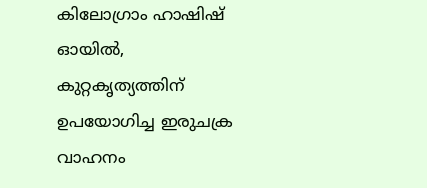കിലോഗ്രാം ഹാഷിഷ് ഓയിൽ, കുറ്റകൃത്യത്തിന് ഉപയോഗിച്ച ഇരുചക്ര വാഹനം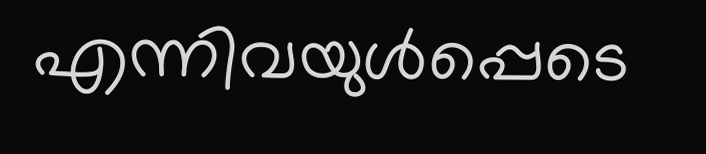എന്നിവയുൾപ്പെടെ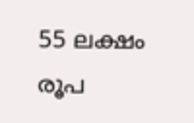55 ലക്ഷം രൂപ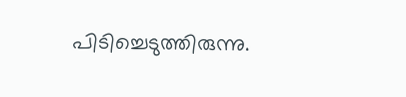പിടിച്ചെടുത്തിരുന്നു.